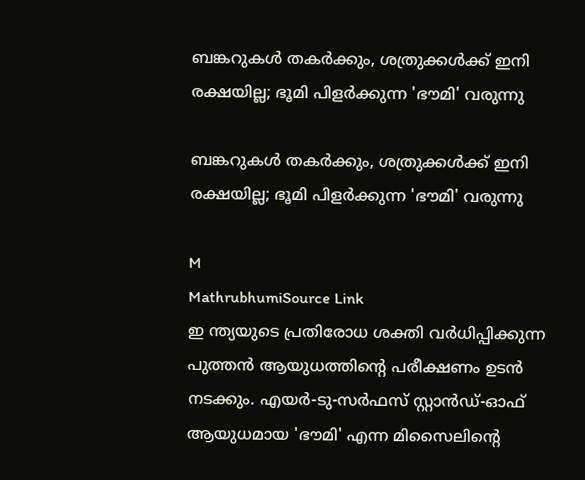ബങ്കറുകൾ തകർക്കും, ശത്രുക്കൾക്ക് ഇനി രക്ഷയില്ല; ഭൂമി പിളർക്കുന്ന 'ഭൗമി' വരുന്നു

ബങ്കറുകൾ തകർക്കും, ശത്രുക്കൾക്ക് ഇനി രക്ഷയില്ല; ഭൂമി പിളർക്കുന്ന 'ഭൗമി' വരുന്നു

M
MathrubhumiSource Link
ഇ ന്ത്യയുടെ പ്രതിരോധ ശക്തി വർധിപ്പിക്കുന്ന പുത്തൻ ആയുധത്തിന്റെ പരീക്ഷണം ഉടൻ നടക്കും. എയർ-ടു-സർഫസ് സ്റ്റാൻഡ്-ഓഫ് ആയുധമായ 'ഭൗമി' എന്ന മിസൈലിന്റെ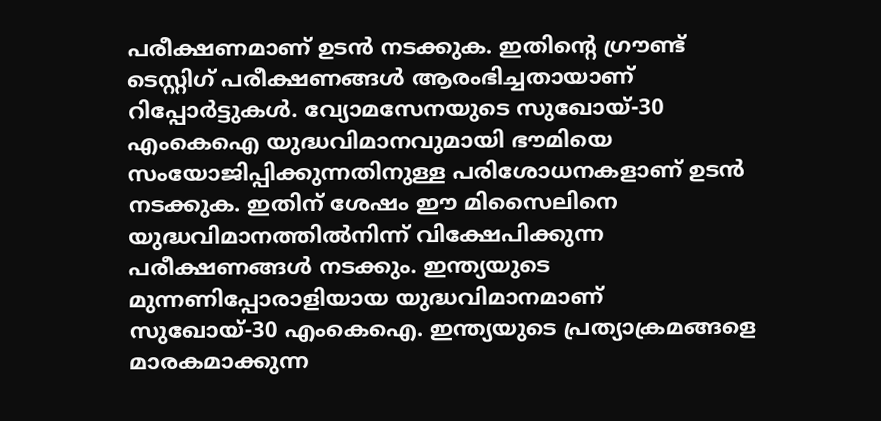പരീക്ഷണമാണ് ഉടൻ നടക്കുക. ഇതിന്റെ ഗ്രൗണ്ട് ടെസ്റ്റിഗ് പരീക്ഷണങ്ങൾ ആരംഭിച്ചതായാണ് റിപ്പോർട്ടുകൾ. വ്യോമസേനയുടെ സുഖോയ്-30 എംകെഐ യുദ്ധവിമാനവുമായി ഭൗമിയെ സംയോജിപ്പിക്കുന്നതിനുള്ള പരിശോധനകളാണ് ഉടൻ നടക്കുക. ഇതിന് ശേഷം ഈ മിസൈലിനെ യുദ്ധവിമാനത്തിൽനിന്ന് വിക്ഷേപിക്കുന്ന പരീക്ഷണങ്ങൾ നടക്കും. ഇന്ത്യയുടെ മുന്നണിപ്പോരാളിയായ യുദ്ധവിമാനമാണ് സുഖോയ്-30 എംകെഐ. ഇന്ത്യയുടെ പ്രത്യാക്രമങ്ങളെ മാരകമാക്കുന്ന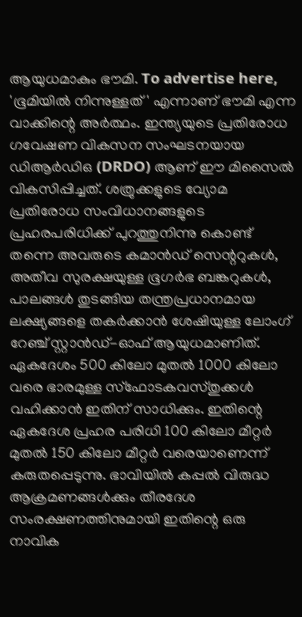ആയുധമാകും ഭൗമി. To advertise here, 'ഭൂമിയിൽ നിന്നുള്ളത്' എന്നാണ് ഭൗമി എന്ന വാക്കിന്റെ അർത്ഥം. ഇന്ത്യയുടെ പ്രതിരോധ ഗവേഷണ വികസന സംഘടനയായ ഡിആർഡിഒ (DRDO) ആണ് ഈ മിസൈൽ വികസിപ്പിച്ചത്. ശത്രുക്കളുടെ വ്യോമ പ്രതിരോധ സംവിധാനങ്ങളുടെ പ്രഹരപരിധിക്ക് പുറത്തുനിന്നു കൊണ്ട് തന്നെ അവരുടെ കമാൻഡ് സെന്ററുകൾ, അതീവ സുരക്ഷയുള്ള ഭൂഗർഭ ബങ്കറുകൾ, പാലങ്ങൾ തുടങ്ങിയ തന്ത്രപ്രധാനമായ ലക്ഷ്യങ്ങളെ തകർക്കാൻ ശേഷിയുള്ള ലോംഗ് റേഞ്ച് സ്റ്റാൻഡ്-ഓഫ് ആയുധമാണിത്. ഏകദേശം 500 കിലോ മുതൽ 1000 കിലോ വരെ ഭാരമുള്ള സ്‌ഫോടകവസ്തുക്കൾ വഹിക്കാൻ ഇതിന് സാധിക്കും. ഇതിന്റെ ഏകദേശ പ്രഹര പരിധി 100 കിലോ മീറ്റർ മുതൽ 150 കിലോ മീറ്റർ വരെയാണെന്ന് കരുതപ്പെടുന്നു. ഭാവിയിൽ കപ്പൽ വിരുദ്ധ ആക്രമണങ്ങൾക്കും തീരദേശ സംരക്ഷണത്തിനുമായി ഇതിന്റെ ഒരു നാവിക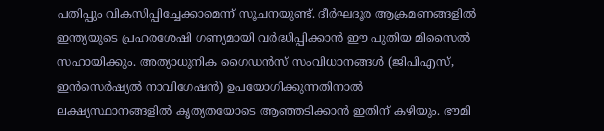പതിപ്പും വികസിപ്പിച്ചേക്കാമെന്ന് സൂചനയുണ്ട്. ദീർഘദൂര ആക്രമണങ്ങളിൽ ഇന്ത്യയുടെ പ്രഹരശേഷി ഗണ്യമായി വർദ്ധിപ്പിക്കാൻ ഈ പുതിയ മിസൈൽ സഹായിക്കും. അത്യാധുനിക ഗൈഡൻസ് സംവിധാനങ്ങൾ (ജിപിഎസ്, ഇൻസെർഷ്യൽ നാവിഗേഷൻ) ഉപയോഗിക്കുന്നതിനാൽ ലക്ഷ്യസ്ഥാനങ്ങളിൽ കൃത്യതയോടെ ആഞ്ഞടിക്കാൻ ഇതിന് കഴിയും. ഭൗമി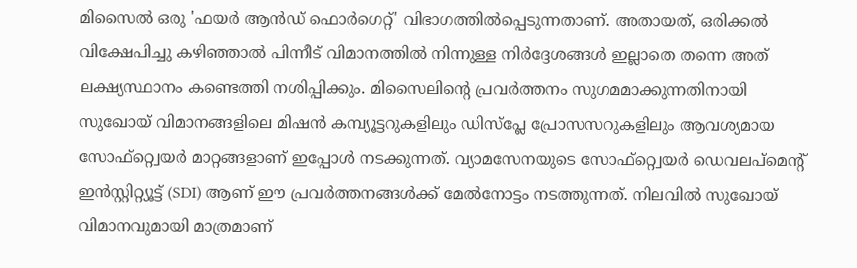മിസൈൽ ഒരു 'ഫയർ ആൻഡ് ഫൊർഗെറ്റ്' വിഭാഗത്തിൽപ്പെടുന്നതാണ്. അതായത്, ഒരിക്കൽ വിക്ഷേപിച്ചു കഴിഞ്ഞാൽ പിന്നീട് വിമാനത്തിൽ നിന്നുള്ള നിർദ്ദേശങ്ങൾ ഇല്ലാതെ തന്നെ അത് ലക്ഷ്യസ്ഥാനം കണ്ടെത്തി നശിപ്പിക്കും. മിസൈലിന്റെ പ്രവർത്തനം സുഗമമാക്കുന്നതിനായി സുഖോയ് വിമാനങ്ങളിലെ മിഷൻ കമ്പ്യൂട്ടറുകളിലും ഡിസ്‌പ്ലേ പ്രോസസറുകളിലും ആവശ്യമായ സോഫ്റ്റ്വെയർ മാറ്റങ്ങളാണ് ഇപ്പോൾ നടക്കുന്നത്. വ്യാമസേനയുടെ സോഫ്റ്റ്വെയർ ഡെവലപ്മെന്റ് ഇൻസ്റ്റിറ്റ്യൂട്ട് (SDI) ആണ് ഈ പ്രവർത്തനങ്ങൾക്ക് മേൽനോട്ടം നടത്തുന്നത്. നിലവിൽ സുഖോയ് വിമാനവുമായി മാത്രമാണ്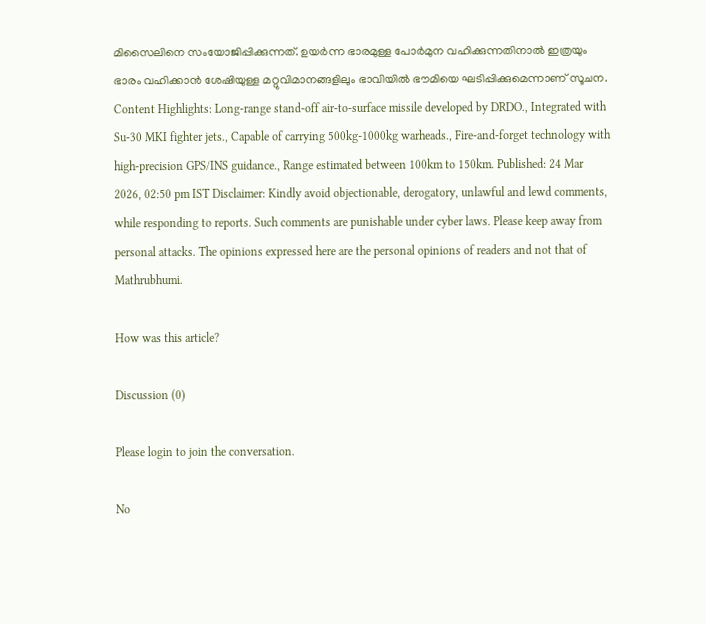മിസൈലിനെ സംയോജിപ്പിക്കുന്നത്. ഉയർന്ന ഭാരമുള്ള പോർമുന വഹിക്കുന്നതിനാൽ ഇത്രയും ഭാരം വഹിക്കാൻ ശേഷിയുള്ള മറ്റുവിമാനങ്ങളിലും ഭാവിയിൽ ഭൗമിയെ ഘടിപ്പിക്കുമെന്നാണ് സൂചന. Content Highlights: Long-range stand-off air-to-surface missile developed by DRDO., Integrated with Su-30 MKI fighter jets., Capable of carrying 500kg-1000kg warheads., Fire-and-forget technology with high-precision GPS/INS guidance., Range estimated between 100km to 150km. Published: 24 Mar 2026, 02:50 pm IST Disclaimer: Kindly avoid objectionable, derogatory, unlawful and lewd comments, while responding to reports. Such comments are punishable under cyber laws. Please keep away from personal attacks. The opinions expressed here are the personal opinions of readers and not that of Mathrubhumi.

How was this article?

Discussion (0)

Please login to join the conversation.

No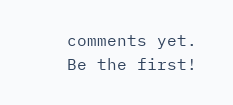comments yet. Be the first!